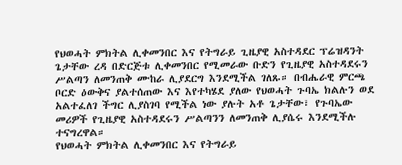የህወሓት ምክትል ሊቀመንበር እና የትግራይ ጊዜያዊ አስተዳደር ፕሬዝዳንት ጌታቸው ረዳ በድርጅቱ ሊቀመንበር የሚመራው ቡድን የጊዜያዊ አስተዳደሩን ሥልጣን ለመንጠቅ ሙከራ ሊያደርግ እንደሚችል ገለጹ። በብሔራዊ ምርጫ ቦርድ ዕውቅና ያልተሰጠው እና እየተካሄደ ያለው የህወሓት ጉባኤ ክልሉን ወደ አልተፈለገ ችግር ሊያስገባ የሚችል ነው ያሉት አቶ ጌታቸው፣ የጉባኤው መሪዎች የጊዜያዊ አስተዳደሩን ሥልጣንን ለመንጠቅ ሊያሴሩ እንደሚችሉ ተናግረዋል።
የህወሓት ምክትል ሊቀመንበር እና የትግራይ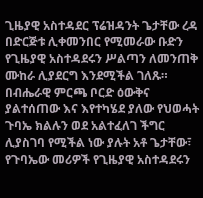ጊዜያዊ አስተዳደር ፕሬዝዳንት ጌታቸው ረዳ በድርጅቱ ሊቀመንበር የሚመራው ቡድን የጊዜያዊ አስተዳደሩን ሥልጣን ለመንጠቅ ሙከራ ሊያደርግ እንደሚችል ገለጹ። በብሔራዊ ምርጫ ቦርድ ዕውቅና ያልተሰጠው እና እየተካሄደ ያለው የህወሓት ጉባኤ ክልሉን ወደ አልተፈለገ ችግር ሊያስገባ የሚችል ነው ያሉት አቶ ጌታቸው፣ የጉባኤው መሪዎች የጊዜያዊ አስተዳደሩን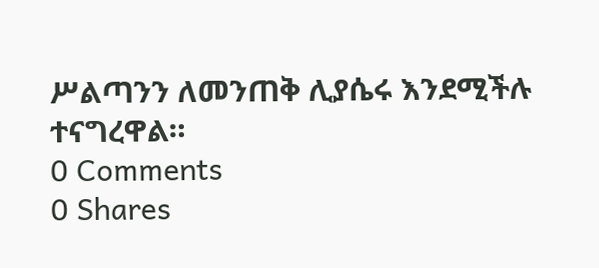ሥልጣንን ለመንጠቅ ሊያሴሩ እንደሚችሉ ተናግረዋል።
0 Comments
0 Shares